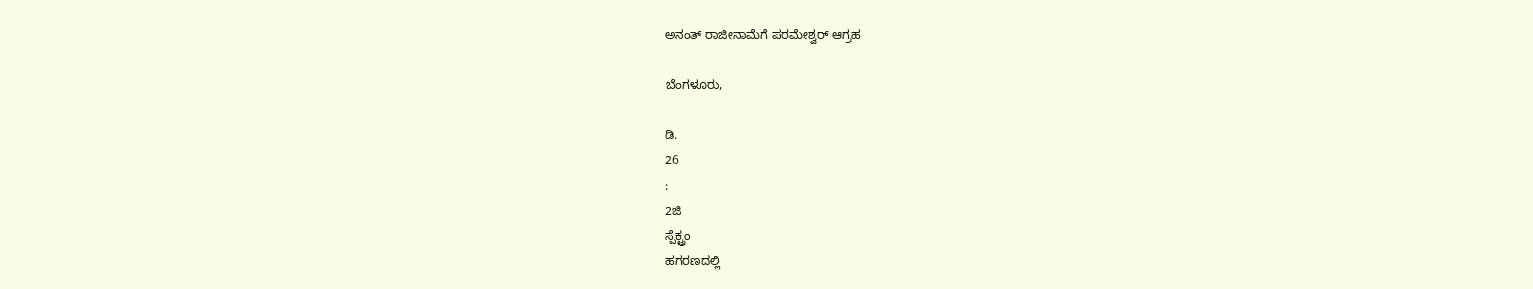ಅನಂತ್ ರಾಜೀನಾಮೆಗೆ ಪರಮೇಶ್ವರ್ ಆಗ್ರಹ

ಬೆಂಗಳೂರು,

ಡಿ.
26
:
2ಜಿ
ಸ್ಪೆಕ್ಟ್ರಂ
ಹಗರಣದಲ್ಲಿ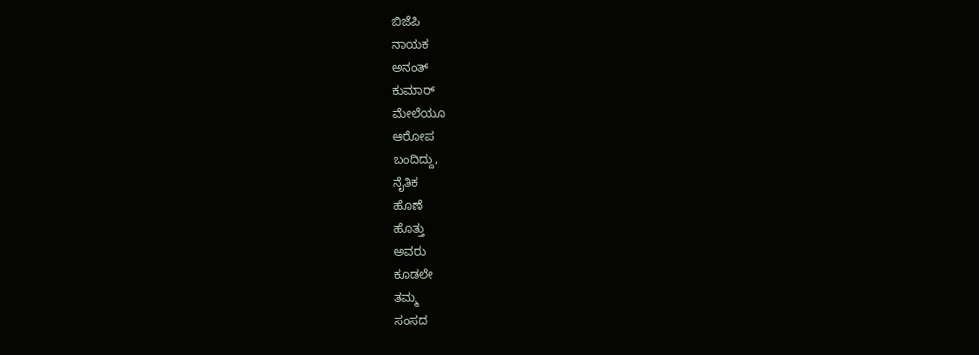ಬಿಜೆಪಿ
ನಾಯಕ
ಅನಂತ್
ಕುಮಾರ್
ಮೇಲೆಯೂ
ಆರೋಪ
ಬಂದಿದ್ದು,
ನೈತಿಕ
ಹೊಣೆ
ಹೊತ್ತು
ಅವರು
ಕೂಡಲೇ
ತಮ್ಮ
ಸಂಸದ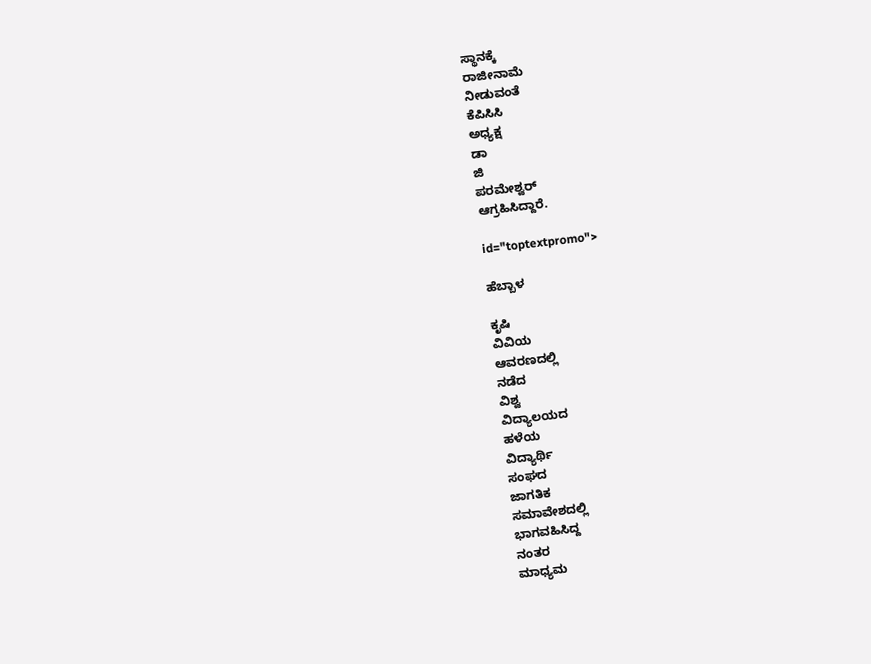ಸ್ಥಾನಕ್ಕೆ
ರಾಜೀನಾಮೆ
ನೀಡುವಂತೆ
ಕೆಪಿಸಿಸಿ
ಅಧ್ಯಕ್ಷ
ಡಾ
ಜಿ
ಪರಮೇಶ್ವರ್
ಆಗ್ರಹಿಸಿದ್ದಾರೆ.

id="toptextpromo">

ಹೆಬ್ಬಾಳ

ಕೃಷಿ
ವಿವಿಯ
ಆವರಣದಲ್ಲಿ
ನಡೆದ
ವಿಶ್ವ
ವಿದ್ಯಾಲಯದ
ಹಳೆಯ
ವಿದ್ಯಾರ್ಥಿ
ಸಂಘದ
ಜಾಗತಿಕ
ಸಮಾವೇಶದಲ್ಲಿ
ಭಾಗವಹಿಸಿದ್ದ
ನಂತರ
ಮಾಧ್ಯಮ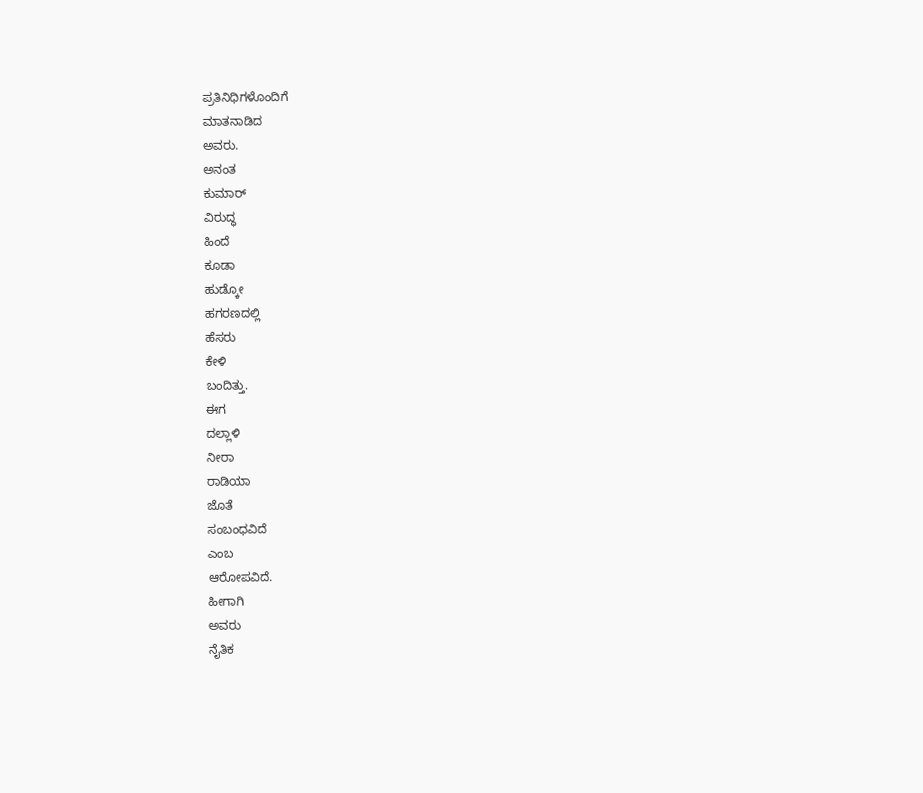ಪ್ರತಿನಿಧಿಗಳೊಂದಿಗೆ
ಮಾತನಾಡಿದ
ಅವರು.
ಅನಂತ
ಕುಮಾರ್
ವಿರುದ್ಧ
ಹಿಂದೆ
ಕೂಡಾ
ಹುಡ್ಕೋ
ಹಗರಣದಲ್ಲಿ
ಹೆಸರು
ಕೇಳಿ
ಬಂದಿತ್ತು.
ಈಗ
ದಲ್ಲಾಳಿ
ನೀರಾ
ರಾಡಿಯಾ
ಜೊತೆ
ಸಂಬಂಧವಿದೆ
ಎಂಬ
ಆರೋಪವಿದೆ.
ಹೀಗಾಗಿ
ಅವರು
ನೈತಿಕ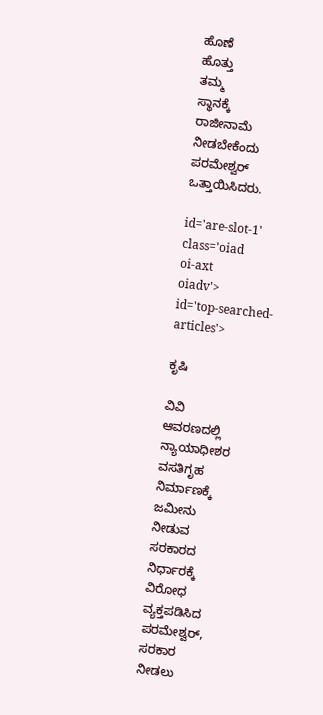ಹೊಣೆ
ಹೊತ್ತು
ತಮ್ಮ
ಸ್ಥಾನಕ್ಕೆ
ರಾಜೀನಾಮೆ
ನೀಡಬೇಕೆಂದು
ಪರಮೇಶ್ವರ್
ಒತ್ತಾಯಿಸಿದರು.

id='are-slot-1'
class='oiad
oi-axt
oiadv'>
id='top-searched-articles'>

ಕೃಷಿ

ವಿವಿ
ಆವರಣದಲ್ಲಿ
ನ್ಯಾಯಾಧೀಶರ
ವಸತಿಗೃಹ
ನಿರ್ಮಾಣಕ್ಕೆ
ಜಮೀನು
ನೀಡುವ
ಸರಕಾರದ
ನಿರ್ಧಾರಕ್ಕೆ
ವಿರೋಧ
ವ್ಯಕ್ತಪಡಿಸಿದ
ಪರಮೇಶ್ವರ್,
ಸರಕಾರ
ನೀಡಲು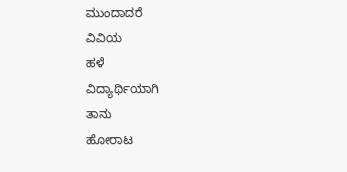ಮುಂದಾದರೆ
ವಿವಿಯ
ಹಳೆ
ವಿದ್ಯಾರ್ಥಿಯಾಗಿ
ತಾನು
ಹೋರಾಟ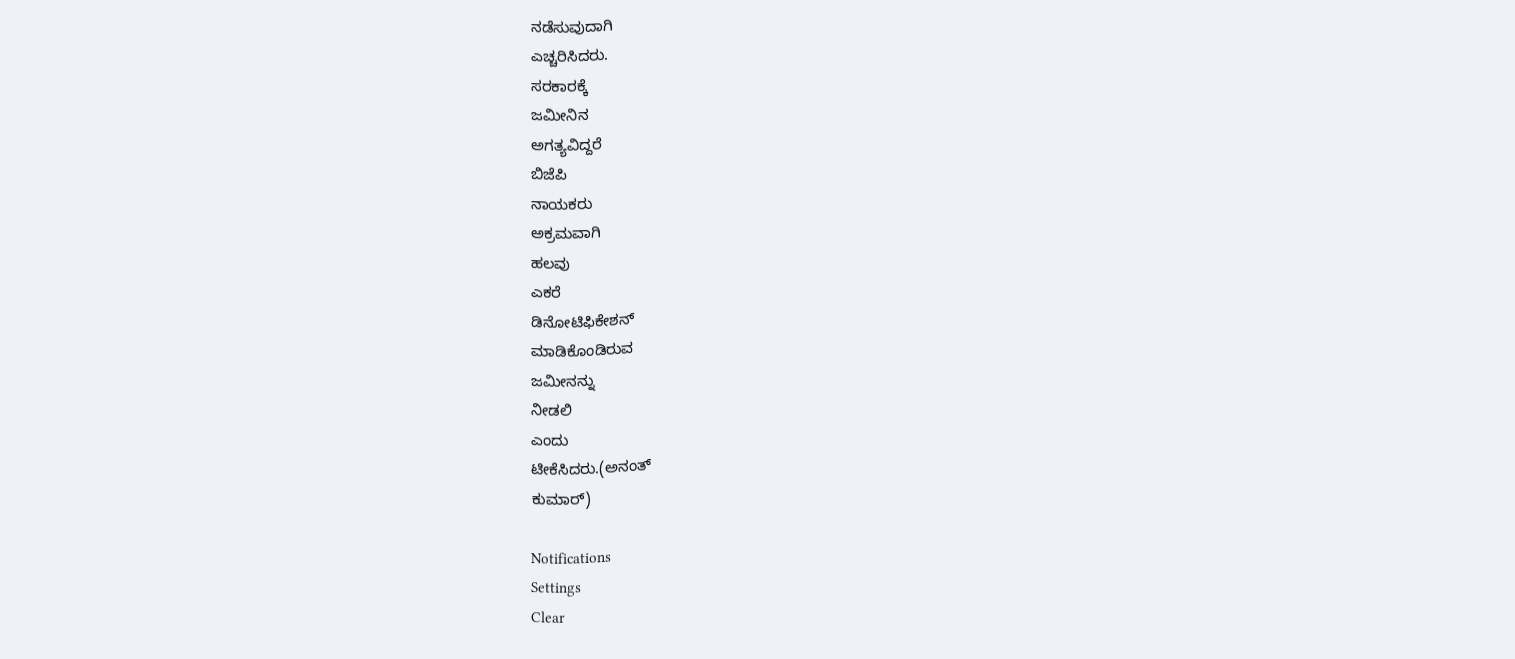ನಡೆಸುವುದಾಗಿ
ಎಚ್ಚರಿಸಿದರು.
ಸರಕಾರಕ್ಕೆ
ಜಮೀನಿನ
ಅಗತ್ಯವಿದ್ದರೆ
ಬಿಜೆಪಿ
ನಾಯಕರು
ಅಕ್ರಮವಾಗಿ
ಹಲವು
ಎಕರೆ
ಡಿನೋಟಿಫಿಕೇಶನ್
ಮಾಡಿಕೊಂಡಿರುವ
ಜಮೀನನ್ನು
ನೀಡಲಿ
ಎಂದು
ಟೀಕೆಸಿದರು.(ಅನಂತ್
ಕುಮಾರ್)

Notifications
Settings
Clear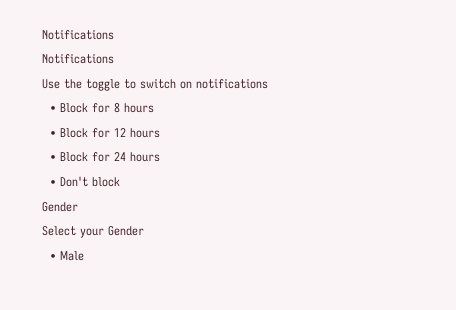Notifications
Notifications
Use the toggle to switch on notifications
  • Block for 8 hours
  • Block for 12 hours
  • Block for 24 hours
  • Don't block
Gender
Select your Gender
  • Male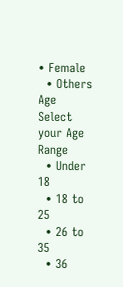• Female
  • Others
Age
Select your Age Range
  • Under 18
  • 18 to 25
  • 26 to 35
  • 36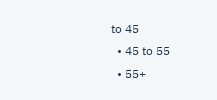to 45
  • 45 to 55
  • 55+